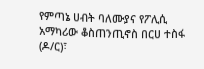የምጣኔ ሀብት ባለሙያና የፖሊሲ አማካሪው ቆስጠንጢኖስ በርሀ ተስፋ (ዶ/ር)፣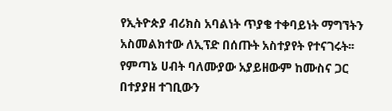የኢትዮጵያ ብሪክስ አባልነት ጥያቄ ተቀባይነት ማግኘትን አስመልክተው ለኢፕድ በሰጡት አስተያየት የተናገሩት፡፡ የምጣኔ ሀብት ባለሙያው አያይዘውም ከሙስና ጋር በተያያዘ ተገቢውን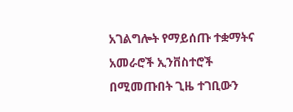አገልግሎት የማይሰጡ ተቋማትና አመራሮች ኢንቨስተሮች በሚመጡበት ጊዜ ተገቢውን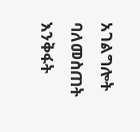አገልግሎት ባለመስጠት እንቅፋት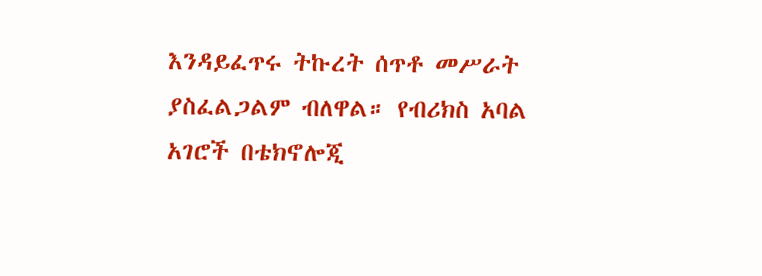እንዳይፈጥሩ ትኩረት ሰጥቶ መሥራት ያስፈልጋልም ብለዋል። የብሪክስ አባል አገሮች በቴክኖሎጂ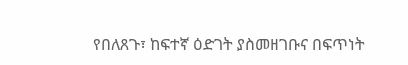የበለጸጉ፣ ከፍተኛ ዕድገት ያስመዘገቡና በፍጥነት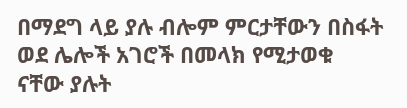በማደግ ላይ ያሉ ብሎም ምርታቸውን በስፋት ወደ ሌሎች አገሮች በመላክ የሚታወቁ ናቸው ያሉት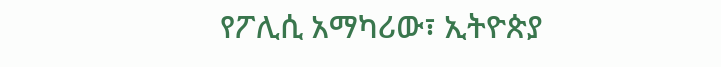የፖሊሲ አማካሪው፣ ኢትዮጵያ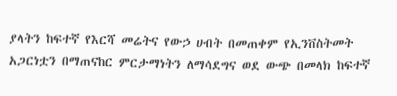ያላትን ከፍተኛ የእርሻ መሬትና የውኃ ሀብት በመጠቀም የኢንቨስትመት አጋርነቷን በማጠናከር ምርታማነትን ለማሳደግና ወደ ውጭ በመላክ ከፍተኛ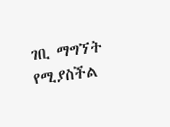ገቢ ማግኘት የሚያስችል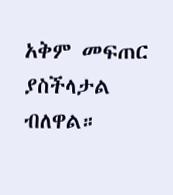አቅም መፍጠር ያስችላታል ብለዋል።